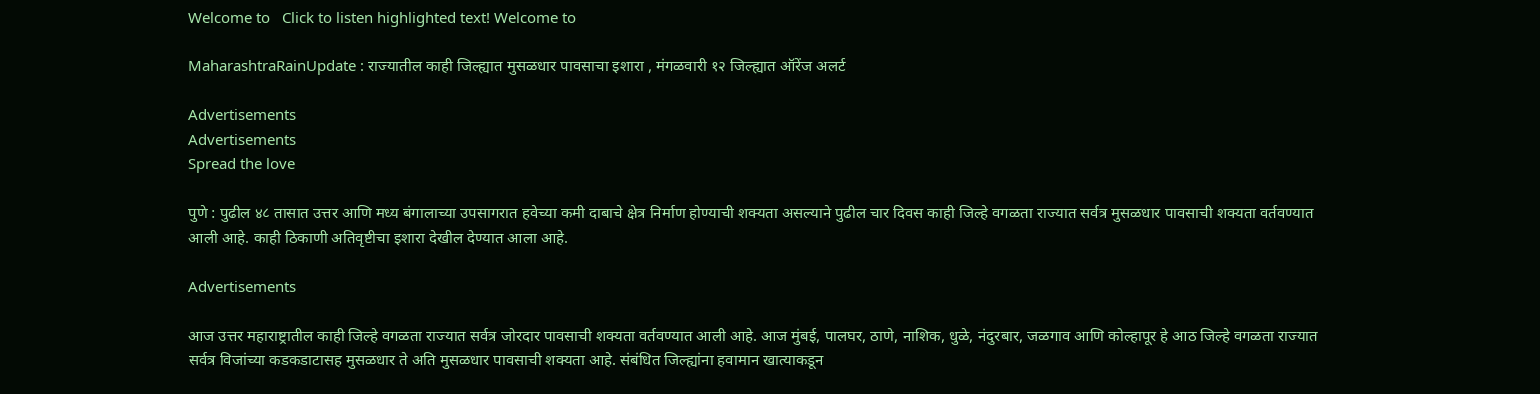Welcome to   Click to listen highlighted text! Welcome to

MaharashtraRainUpdate : राज्यातील काही जिल्ह्यात मुसळधार पावसाचा इशारा , मंगळवारी १२ जिल्ह्यात ऑरेंज अलर्ट

Advertisements
Advertisements
Spread the love

पुणे : पुढील ४८ तासात उत्तर आणि मध्य बंगालाच्या उपसागरात हवेच्या कमी दाबाचे क्षेत्र निर्माण होण्याची शक्यता असल्याने पुढील चार दिवस काही जिल्हे वगळता राज्यात सर्वत्र मुसळधार पावसाची शक्यता वर्तवण्यात आली आहे. काही ठिकाणी अतिवृष्टीचा इशारा देखील देण्यात आला आहे.

Advertisements

आज उत्तर महाराष्ट्रातील काही जिल्हे वगळता राज्यात सर्वत्र जोरदार पावसाची शक्यता वर्तवण्यात आली आहे. आज मुंबई, पालघर, ठाणे, नाशिक, धुळे, नंदुरबार, जळगाव आणि कोल्हापूर हे आठ जिल्हे वगळता राज्यात सर्वत्र विजांच्या कडकडाटासह मुसळधार ते अति मुसळधार पावसाची शक्यता आहे. संबंधित जिल्ह्यांना हवामान खात्याकडून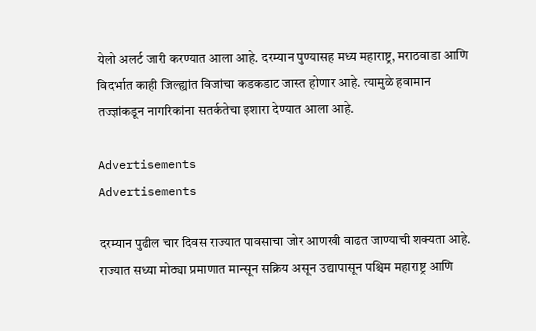येलो अलर्ट जारी करण्यात आला आहे. दरम्यान पुण्यासह मध्य महाराष्ट्र, मराठवाडा आणि विदर्भात काही जिल्ह्यांत विजांचा कडकडाट जास्त होणार आहे. त्यामुळे हवामान तज्ज्ञांकडून नागरिकांना सतर्कतेचा इशारा देण्यात आला आहे.

Advertisements
Advertisements

दरम्यान पुढील चार दिवस राज्यात पावसाचा जोर आणखी वाढत जाण्याची शक्यता आहे. राज्यात सध्या मोठ्या प्रमाणात मान्सून सक्रिय असून उद्यापासून पश्चिम महाराष्ट्र आणि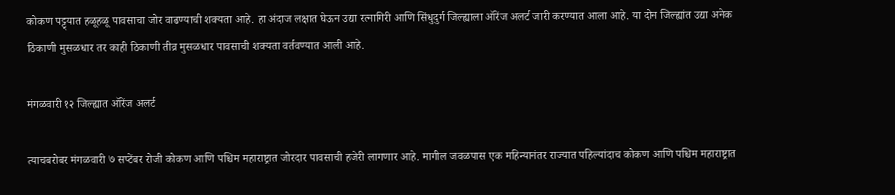कोकण पट्ट्यात हळूहळू पावसाचा जोर वाढण्याची शक्यता आहे. हा अंदाज लक्षात घेऊन उद्या रत्नागिरी आणि सिंधुदुर्ग जिल्ह्याला ऑरेंज अलर्ट जारी करण्यात आला आहे. या दोन जिल्ह्यांत उद्या अनेक ठिकाणी मुसळधार तर काही ठिकाणी तीव्र मुसळधार पावसाची शक्यता वर्तवण्यात आली आहे.

मंगळवारी १२ जिल्ह्यात ऑरेंज अलर्ट

त्याचबरोबर मंगळवारी ७ सप्टेंबर रोजी कोकण आणि पश्चिम महाराष्ट्रात जोरदार पावसाची हजेरी लागणार आहे. मागील जवळपास एक महिन्यानंतर राज्यात पहिल्यांदाच कोकण आणि पश्चिम महाराष्ट्रात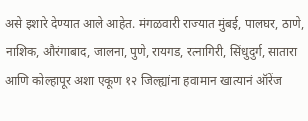असे इशारे देण्यात आले आहेत. मंगळवारी राज्यात मुंबई, पालघर, ठाणे, नाशिक, औरंगाबाद, जालना, पुणे, रायगड, रत्नागिरी, सिंधुदुर्ग, सातारा आणि कोल्हापूर अशा एकूण १२ जिल्ह्यांना हवामान खात्यानं ऑरेंज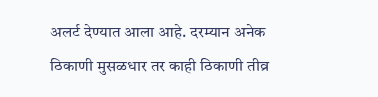अलर्ट देण्यात आला आहे. दरम्यान अनेक ठिकाणी मुसळधार तर काही ठिकाणी तीव्र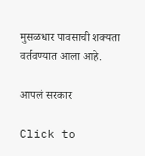मुसळधार पावसाची शक्यता वर्तवण्यात आला आहे.

आपलं सरकार

Click to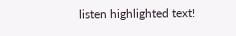listen highlighted text!